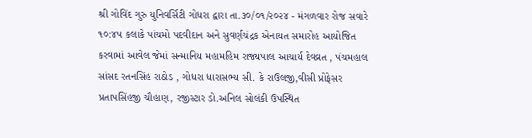શ્રી ગોવિંદ ગુરુ યુનિવર્સિટી ગોધરા દ્વારા તા.૩૦/૦૧/૨૦૨૪ - મંગળવાર રોજ સવારે ૧૦:૪૫ કલાકે પાંચમો પદવીદાન અને સુવર્ણચંદ્રક એનાયત સમારોહ આયોજિત કરવામાં આવેલ જેમાં સન્માનિય મહામહિમ રાજ્યપાલ આચાર્ય દેવવ્રત , પંચમહાલ સાંસદ રતનસિંહ રાઠોડ , ગોધરા ધારાસભ્ય સી. કે રાઉલજી,વીસી પ્રોફેસર પ્રતાપસિંહજી ચૌહાણ, રજીસ્ટાર ડો.અનિલ સોલંકી ઉપસ્થિત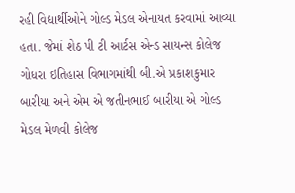રહી વિદ્યાર્થીઓને ગોલ્ડ મેડલ એનાયત કરવામાં આવ્યા હતા. જેમાં શેઠ પી ટી આર્ટસ એન્ડ સાયન્સ કોલેજ ગોધરા ઇતિહાસ વિભાગમાંથી બી.એ પ્રકાશકુમાર બારીયા અને એમ એ જતીનભાઈ બારીયા એ ગોલ્ડ મેડલ મેળવી કોલેજ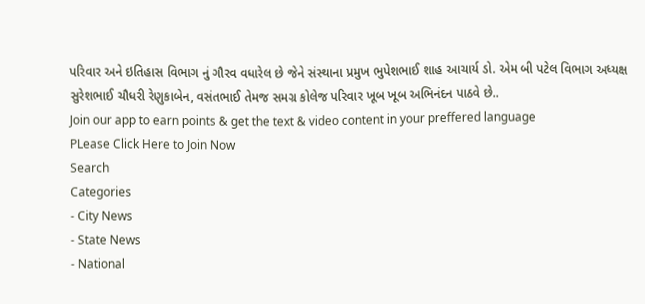પરિવાર અને ઇતિહાસ વિભાગ નું ગૌરવ વધારેલ છે જેને સંસ્થાના પ્રમુખ ભુપેશભાઈ શાહ આચાર્ય ડો. એમ બી પટેલ વિભાગ અધ્યક્ષ સુરેશભાઈ ચૌધરી રેણુકાબેન, વસંતભાઈ તેમજ સમગ્ર કોલેજ પરિવાર ખૂબ ખૂબ અભિનંદન પાઠવે છે..
Join our app to earn points & get the text & video content in your preffered language
PLease Click Here to Join Now
Search
Categories
- City News
- State News
- National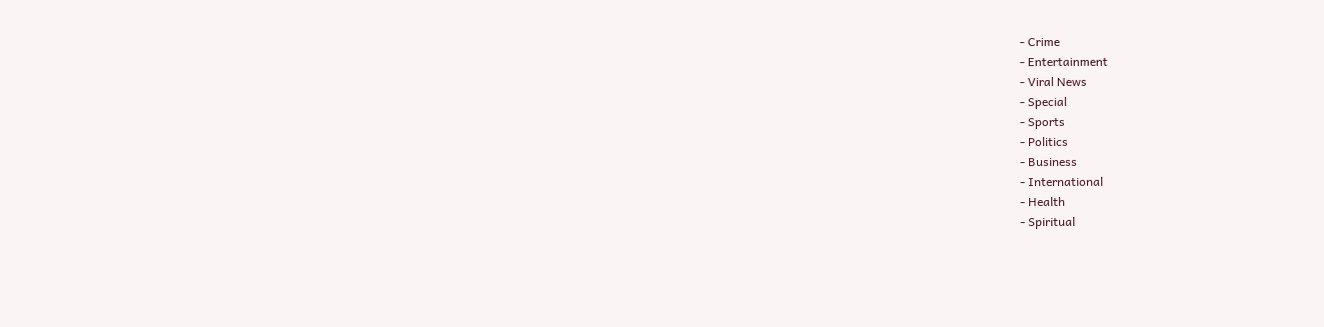- Crime
- Entertainment
- Viral News
- Special
- Sports
- Politics
- Business
- International
- Health
- Spiritual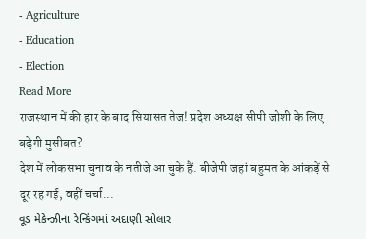- Agriculture
- Education
- Election
Read More
राजस्थान में की हार के बाद सियासत तेज! प्रदेश अध्यक्ष सीपी जोशी के लिए बढ़ेगी मुसीबत?
देश में लोकसभा चुनाव के नतीजे आ चुके हैं. बीजेपी जहां बहुमत के आंकड़ें से दूर रह गई, वहीं चर्चा...
વૂડ મેકેન્ઝીના રેન્કિંગમાં અદાણી સોલાર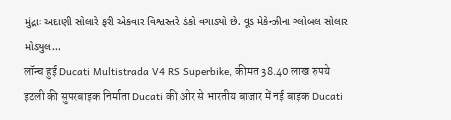મુંદ્રાઃ અદાણી સોલારે ફરી એકવાર વિશ્વસ્તરે ડંકો વગાડ્યો છે. વૂડ મેકેન્ઝીના ગ્લોબલ સોલાર મોડ્યુલ...
लॉन्च हुई Ducati Multistrada V4 RS Superbike, कीमत 38.40 लाख रुपये
इटली की सुपरबाइक निर्माता Ducati की ओर से भारतीय बाजार में नई बाइक Ducati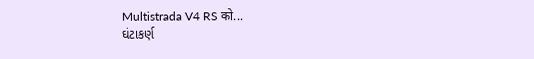Multistrada V4 RS को...
ઘંટાકર્ણ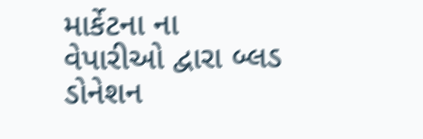માર્કેટના ના વેપારીઓ દ્વારા બ્લડ ડોનેશન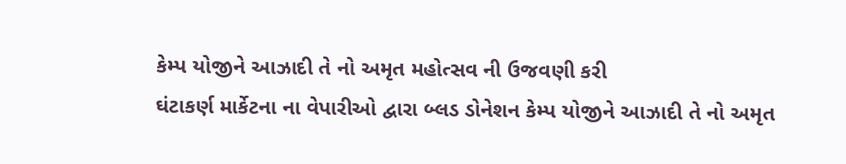કેમ્પ યોજીને આઝાદી તે નો અમૃત મહોત્સવ ની ઉજવણી કરી
ઘંટાકર્ણ માર્કેટના ના વેપારીઓ દ્વારા બ્લડ ડોનેશન કેમ્પ યોજીને આઝાદી તે નો અમૃત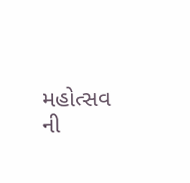મહોત્સવ ની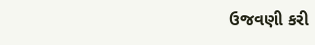ઉજવણી કરી